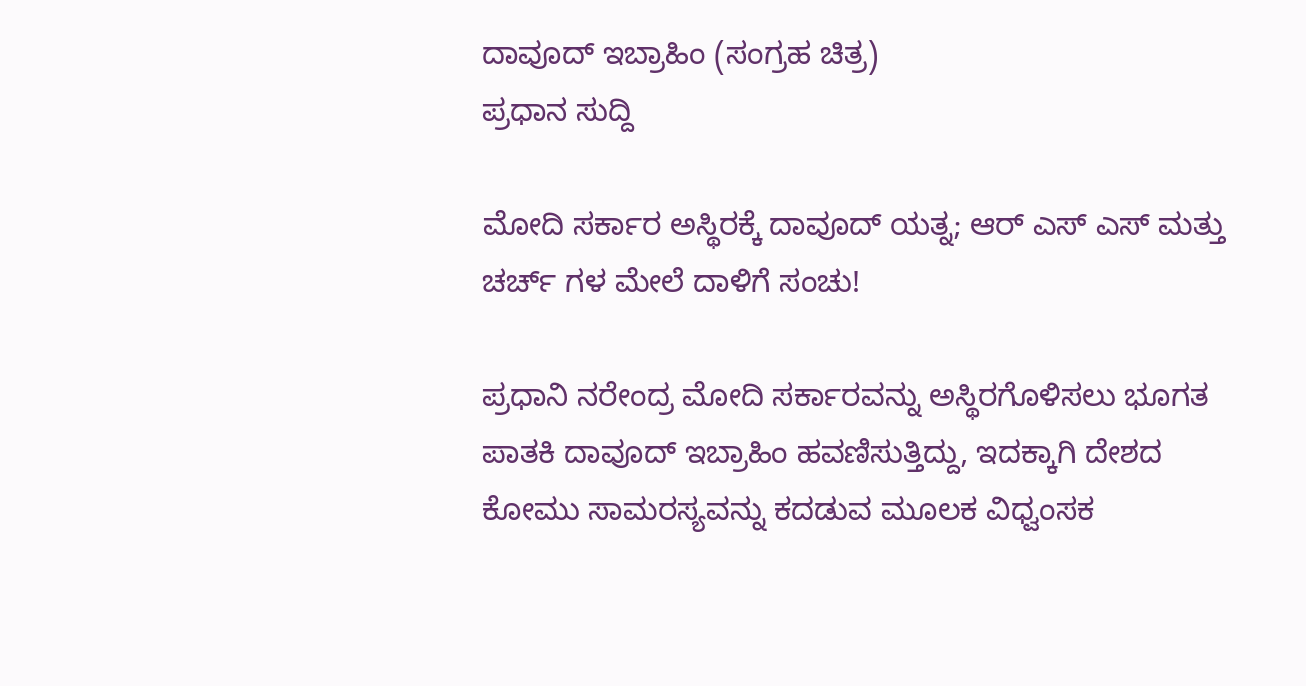ದಾವೂದ್ ಇಬ್ರಾಹಿಂ (ಸಂಗ್ರಹ ಚಿತ್ರ)
ಪ್ರಧಾನ ಸುದ್ದಿ

ಮೋದಿ ಸರ್ಕಾರ ಅಸ್ಥಿರಕ್ಕೆ ದಾವೂದ್ ಯತ್ನ; ಆರ್ ಎಸ್ ಎಸ್ ಮತ್ತು ಚರ್ಚ್ ಗಳ ಮೇಲೆ ದಾಳಿಗೆ ಸಂಚು!

ಪ್ರಧಾನಿ ನರೇಂದ್ರ ಮೋದಿ ಸರ್ಕಾರವನ್ನು ಅಸ್ಥಿರಗೊಳಿಸಲು ಭೂಗತ ಪಾತಕಿ ದಾವೂದ್ ಇಬ್ರಾಹಿಂ ಹವಣಿಸುತ್ತಿದ್ದು, ಇದಕ್ಕಾಗಿ ದೇಶದ ಕೋಮು ಸಾಮರಸ್ಯವನ್ನು ಕದಡುವ ಮೂಲಕ ವಿಧ್ವಂಸಕ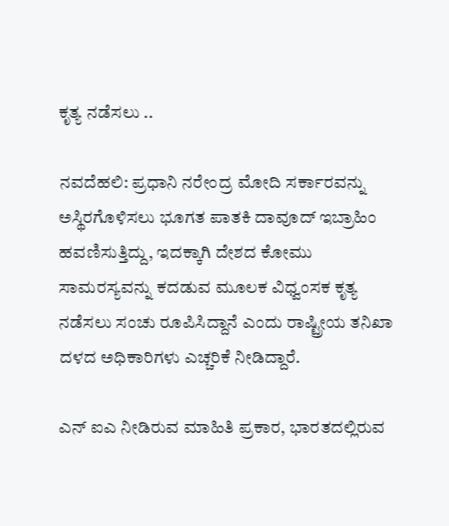ಕೃತ್ಯ ನಡೆಸಲು ..

ನವದೆಹಲಿ: ಪ್ರಧಾನಿ ನರೇಂದ್ರ ಮೋದಿ ಸರ್ಕಾರವನ್ನು ಅಸ್ಥಿರಗೊಳಿಸಲು ಭೂಗತ ಪಾತಕಿ ದಾವೂದ್ ಇಬ್ರಾಹಿಂ ಹವಣಿಸುತ್ತಿದ್ದು, ಇದಕ್ಕಾಗಿ ದೇಶದ ಕೋಮು ಸಾಮರಸ್ಯವನ್ನು ಕದಡುವ ಮೂಲಕ ವಿಧ್ವಂಸಕ ಕೃತ್ಯ ನಡೆಸಲು ಸಂಚು ರೂಪಿಸಿದ್ದಾನೆ ಎಂದು ರಾಷ್ಟ್ರೀಯ ತನಿಖಾ ದಳದ ಅಧಿಕಾರಿಗಳು ಎಚ್ಚರಿಕೆ ನೀಡಿದ್ದಾರೆ.

ಎನ್ ಐಎ ನೀಡಿರುವ ಮಾಹಿತಿ ಪ್ರಕಾರ, ಭಾರತದಲ್ಲಿರುವ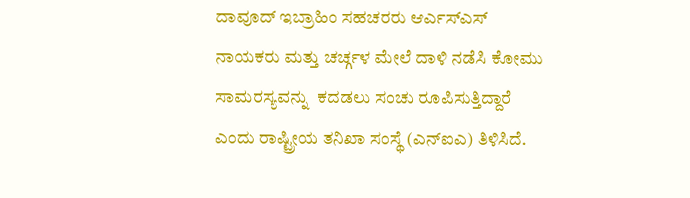ದಾವೂದ್ ಇಬ್ರಾಹಿಂ ಸಹಚರರು ಆರ್ಎಸ್ಎಸ್ ನಾಯಕರು ಮತ್ತು ಚರ್ಚ್ಗಳ ಮೇಲೆ ದಾಳಿ ನಡೆಸಿ ಕೋಮು ಸಾಮರಸ್ಯವನ್ನು  ಕದಡಲು ಸಂಚು ರೂಪಿಸುತ್ತಿದ್ದಾರೆ ಎಂದು ರಾಷ್ಟ್ರೀಯ ತನಿಖಾ ಸಂಸ್ಥೆ (ಎನ್ಐಎ) ತಿಳಿಸಿದೆ.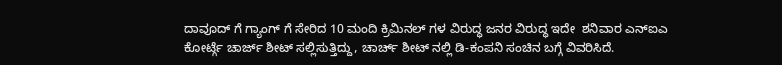ದಾವೂದ್ ಗೆ ಗ್ಯಾಂಗ್ ಗೆ ಸೇರಿದ 10 ಮಂದಿ ಕ್ರಿಮಿನಲ್ ಗಳ ವಿರುದ್ಧ ಜನರ ವಿರುದ್ಧ ಇದೇ  ಶನಿವಾರ ಎನ್ಐಎ ಕೋರ್ಟ್ಗೆ ಚಾರ್ಜ್ ಶೀಟ್ ಸಲ್ಲಿಸುತ್ತಿದ್ದು, ಚಾರ್ಚ್ ಶೀಟ್ ನಲ್ಲಿ ಡಿ-ಕಂಪನಿ ಸಂಚಿನ ಬಗ್ಗೆ ವಿವರಿಸಿದೆ.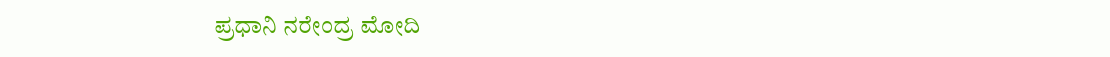ಪ್ರಧಾನಿ ನರೇಂದ್ರ ಮೋದಿ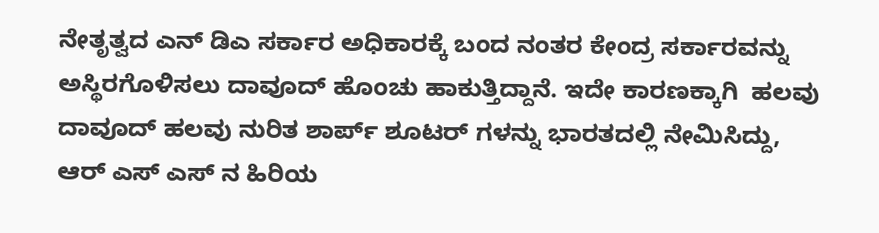ನೇತೃತ್ವದ ಎನ್ ಡಿಎ ಸರ್ಕಾರ ಅಧಿಕಾರಕ್ಕೆ ಬಂದ ನಂತರ ಕೇಂದ್ರ ಸರ್ಕಾರವನ್ನು ಅಸ್ಥಿರಗೊಳಿಸಲು ದಾವೂದ್ ಹೊಂಚು ಹಾಕುತ್ತಿದ್ದಾನೆ. ಇದೇ ಕಾರಣಕ್ಕಾಗಿ  ಹಲವು ದಾವೂದ್ ಹಲವು ನುರಿತ ಶಾರ್ಪ್ ಶೂಟರ್ ಗಳನ್ನು ಭಾರತದಲ್ಲಿ ನೇಮಿಸಿದ್ದು, ಆರ್ ಎಸ್ ಎಸ್ ನ ಹಿರಿಯ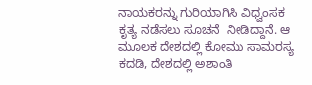ನಾಯಕರನ್ನು ಗುರಿಯಾಗಿಸಿ ವಿಧ್ವಂಸಕ ಕೃತ್ಯ ನಡೆಸಲು ಸೂಚನೆ  ನೀಡಿದ್ದಾನೆ. ಆ ಮೂಲಕ ದೇಶದಲ್ಲಿ ಕೋಮು ಸಾಮರಸ್ಯ ಕದಡಿ, ದೇಶದಲ್ಲಿ ಅಶಾಂತಿ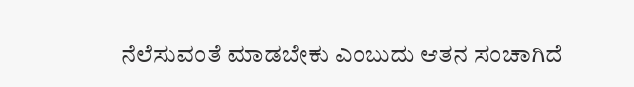ನೆಲೆಸುವಂತೆ ಮಾಡಬೇಕು ಎಂಬುದು ಆತನ ಸಂಚಾಗಿದೆ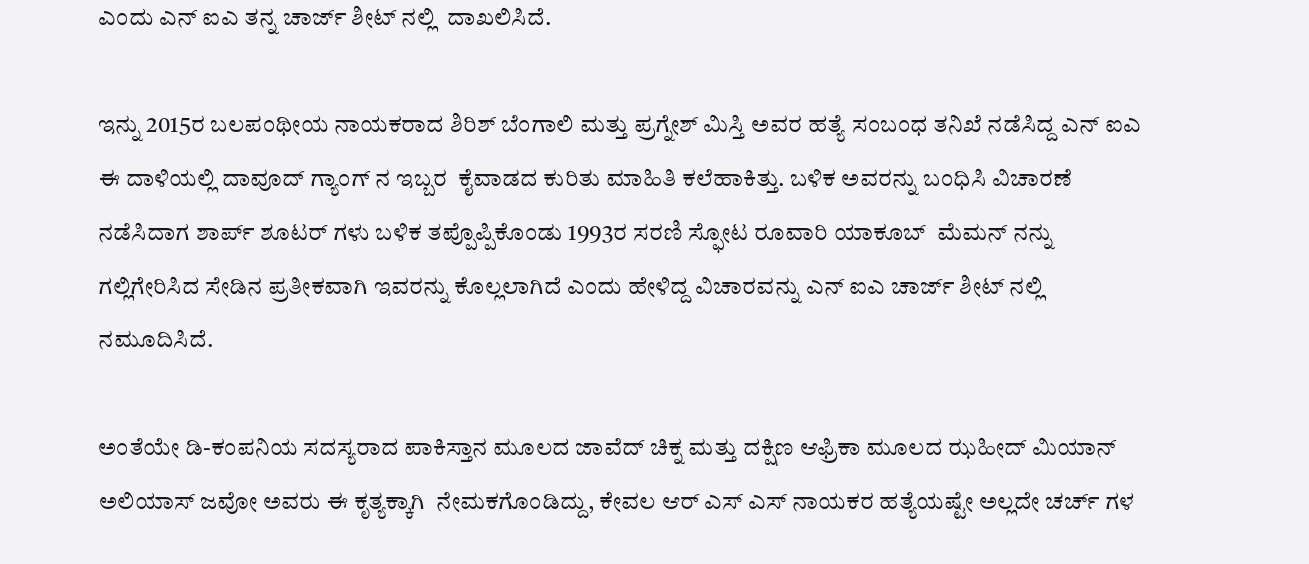ಎಂದು ಎನ್ ಐಎ ತನ್ನ ಚಾರ್ಜ್ ಶೀಟ್ ನಲ್ಲಿ  ದಾಖಲಿಸಿದೆ.

ಇನ್ನು 2015ರ ಬಲಪಂಥೀಯ ನಾಯಕರಾದ ಶಿರಿಶ್ ಬೆಂಗಾಲಿ ಮತ್ತು ಪ್ರಗ್ನೇಶ್ ಮಿಸ್ತಿ ಅವರ ಹತ್ಯೆ ಸಂಬಂಧ ತನಿಖೆ ನಡೆಸಿದ್ದ ಎನ್ ಐಎ ಈ ದಾಳಿಯಲ್ಲಿ ದಾವೂದ್ ಗ್ಯಾಂಗ್ ನ ಇಬ್ಬರ  ಕೈವಾಡದ ಕುರಿತು ಮಾಹಿತಿ ಕಲೆಹಾಕಿತ್ತು. ಬಳಿಕ ಅವರನ್ನು ಬಂಧಿಸಿ ವಿಚಾರಣೆ ನಡೆಸಿದಾಗ ಶಾರ್ಪ್ ಶೂಟರ್ ಗಳು ಬಳಿಕ ತಪ್ಪೊಪ್ಪಿಕೊಂಡು 1993ರ ಸರಣಿ ಸ್ಫೋಟ ರೂವಾರಿ ಯಾಕೂಬ್  ಮೆಮನ್ ನನ್ನು ಗಲ್ಲಿಗೇರಿಸಿದ ಸೇಡಿನ ಪ್ರತೀಕವಾಗಿ ಇವರನ್ನು ಕೊಲ್ಲಲಾಗಿದೆ ಎಂದು ಹೇಳಿದ್ದ ವಿಚಾರವನ್ನು ಎನ್ ಐಎ ಚಾರ್ಜ್ ಶೀಟ್ ನಲ್ಲಿ ನಮೂದಿಸಿದೆ.

ಅಂತೆಯೇ ಡಿ-ಕಂಪನಿಯ ಸದಸ್ಯರಾದ ಪಾಕಿಸ್ತಾನ ಮೂಲದ ಜಾವೆದ್ ಚಿಕ್ನ ಮತ್ತು ದಕ್ಷಿಣ ಆಫ್ರಿಕಾ ಮೂಲದ ಝಹೀದ್ ಮಿಯಾನ್ ಅಲಿಯಾಸ್ ಜವೋ ಅವರು ಈ ಕೃತ್ಯಕ್ಕಾಗಿ  ನೇಮಕಗೊಂಡಿದ್ದು, ಕೇವಲ ಆರ್ ಎಸ್ ಎಸ್ ನಾಯಕರ ಹತ್ಯೆಯಷ್ಟೇ ಅಲ್ಲದೇ ಚರ್ಚ್ ಗಳ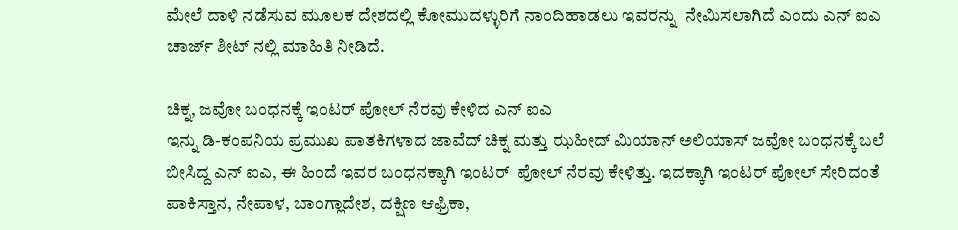ಮೇಲೆ ದಾಳಿ ನಡೆಸುವ ಮೂಲಕ ದೇಶದಲ್ಲಿ ಕೋಮುದಳ್ಳುರಿಗೆ ನಾಂದಿಹಾಡಲು ಇವರನ್ನು  ನೇಮಿಸಲಾಗಿದೆ ಎಂದು ಎನ್ ಐಎ ಚಾರ್ಜ್ ಶೀಟ್ ನಲ್ಲಿ ಮಾಹಿತಿ ನೀಡಿದೆ.

ಚಿಕ್ನ, ಜವೋ ಬಂಧನಕ್ಕೆ ಇಂಟರ್ ಪೋಲ್ ನೆರವು ಕೇಳಿದ ಎನ್ ಐಎ
ಇನ್ನು ಡಿ-ಕಂಪನಿಯ ಪ್ರಮುಖ ಪಾತಕಿಗಳಾದ ಜಾವೆದ್ ಚಿಕ್ನ ಮತ್ತು ಝಹೀದ್ ಮಿಯಾನ್ ಅಲಿಯಾಸ್ ಜವೋ ಬಂಧನಕ್ಕೆ ಬಲೆ ಬೀಸಿದ್ದ ಎನ್ ಐಎ, ಈ ಹಿಂದೆ ಇವರ ಬಂಧನಕ್ಕಾಗಿ ಇಂಟರ್  ಪೋಲ್ ನೆರವು ಕೇಳಿತ್ತು. ಇದಕ್ಕಾಗಿ ಇಂಟರ್ ಪೋಲ್ ಸೇರಿದಂತೆ ಪಾಕಿಸ್ತಾನ, ನೇಪಾಳ, ಬಾಂಗ್ಲಾದೇಶ, ದಕ್ಷಿಣ ಆಫ್ರಿಕಾ,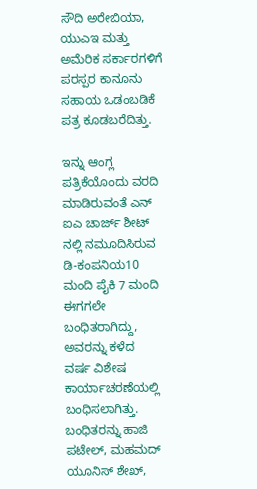ಸೌದಿ ಅರೇಬಿಯಾ, ಯುಎಇ ಮತ್ತು ಅಮೆರಿಕ ಸರ್ಕಾರಗಳಿಗೆ  ಪರಸ್ಪರ ಕಾನೂನು ಸಹಾಯ ಒಡಂಬಡಿಕೆ ಪತ್ರ ಕೂಡಬರೆದಿತ್ತು.

ಇನ್ನು ಆಂಗ್ಲ ಪತ್ರಿಕೆಯೊಂದು ವರದಿ ಮಾಡಿರುವಂತೆ ಎನ್ ಐಎ ಚಾರ್ಜ್ ಶೀಟ್ ನಲ್ಲಿ ನಮೂದಿಸಿರುವ ಡಿ-ಕಂಪನಿಯ10 ಮಂದಿ ಪೈಕಿ 7 ಮಂದಿ ಈಗಗಲೇ ಬಂಧಿತರಾಗಿದ್ದು, ಅವರನ್ನು ಕಳೆದ  ವರ್ಷ ವಿಶೇಷ ಕಾರ್ಯಾಚರಣೆಯಲ್ಲಿ ಬಂಧಿಸಲಾಗಿತ್ತು. ಬಂಧಿತರನ್ನು ಹಾಜಿ ಪಟೇಲ್, ಮಹಮದ್ ಯೂನಿಸ್ ಶೇಖ್,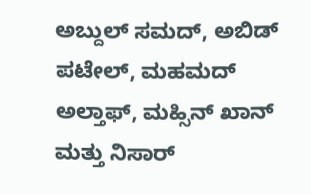ಅಬ್ದುಲ್ ಸಮದ್, ಅಬಿಡ್ ಪಟೇಲ್, ಮಹಮದ್ ಅಲ್ತಾಫ್, ಮಹ್ಸಿನ್ ಖಾನ್  ಮತ್ತು ನಿಸಾರ್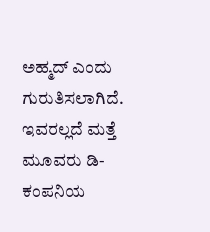ಅಹ್ಮದ್ ಎಂದು ಗುರುತಿಸಲಾಗಿದೆ. ಇವರಲ್ಲದೆ ಮತ್ತೆ ಮೂವರು ಡಿ-ಕಂಪನಿಯ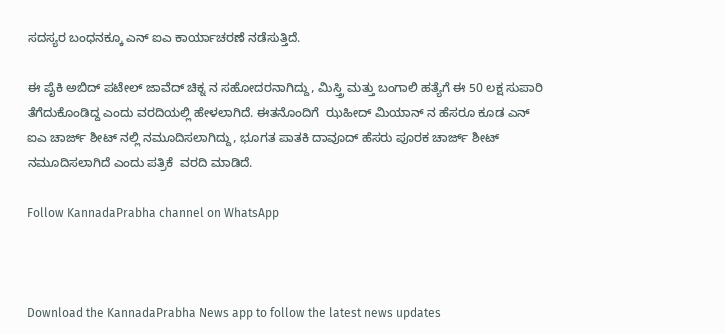ಸದಸ್ಯರ ಬಂಧನಕ್ಕೂ ಎನ್ ಐಎ ಕಾರ್ಯಾಚರಣೆ ನಡೆಸುತ್ತಿದೆ.

ಈ ಪೈಕಿ ಅಬಿದ್ ಪಟೇಲ್ ಜಾವೆದ್ ಚಿಕ್ನ ನ ಸಹೋದರನಾಗಿದ್ದು, ಮಿಸ್ತ್ರಿ ಮತ್ತು ಬಂಗಾಲಿ ಹತ್ಯೆಗೆ ಈ 50 ಲಕ್ಷ ಸುಪಾರಿ ತೆಗೆದುಕೊಂಡಿದ್ದ ಎಂದು ವರದಿಯಲ್ಲಿ ಹೇಳಲಾಗಿದೆ. ಈತನೊಂದಿಗೆ  ಝಹೀದ್ ಮಿಯಾನ್ ನ ಹೆಸರೂ ಕೂಡ ಎನ್ ಐಎ ಚಾರ್ಜ್ ಶೀಟ್ ನಲ್ಲಿ ನಮೂದಿಸಲಾಗಿದ್ದು, ಭೂಗತ ಪಾತಕಿ ದಾವೂದ್ ಹೆಸರು ಪೂರಕ ಚಾರ್ಜ್ ಶೀಟ್ ನಮೂದಿಸಲಾಗಿದೆ ಎಂದು ಪತ್ರಿಕೆ  ವರದಿ ಮಾಡಿದೆ.

Follow KannadaPrabha channel on WhatsApp



Download the KannadaPrabha News app to follow the latest news updates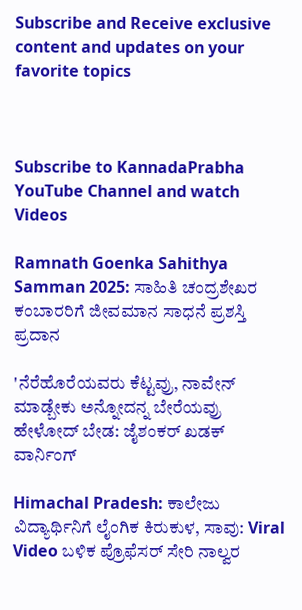Subscribe and Receive exclusive content and updates on your favorite topics



Subscribe to KannadaPrabha YouTube Channel and watch Videos

Ramnath Goenka Sahithya Samman 2025: ಸಾಹಿತಿ ಚಂದ್ರಶೇಖರ ಕಂಬಾರರಿಗೆ ಜೀವಮಾನ ಸಾಧನೆ ಪ್ರಶಸ್ತಿ ಪ್ರದಾನ

'ನೆರೆಹೊರೆಯವರು ಕೆಟ್ಟವ್ರು, ನಾವೇನ್ ಮಾಡ್ಬೇಕು ಅನ್ನೋದನ್ನ ಬೇರೆಯವ್ರು ಹೇಳೋದ್ ಬೇಡ: ಜೈಶಂಕರ್‌ ಖಡಕ್ ವಾರ್ನಿಂಗ್

Himachal Pradesh: ಕಾಲೇಜು ವಿದ್ಯಾರ್ಥಿನಿಗೆ ಲೈಂಗಿಕ ಕಿರುಕುಳ, ಸಾವು: Viral Video ಬಳಿಕ ಪ್ರೊಫೆಸರ್ ಸೇರಿ ನಾಲ್ವರ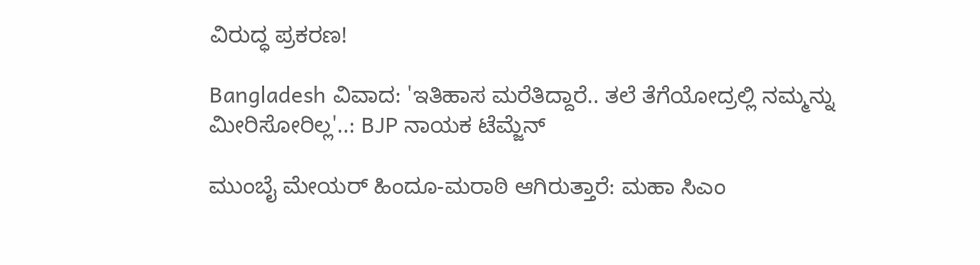ವಿರುದ್ಧ ಪ್ರಕರಣ!

Bangladesh ವಿವಾದ: 'ಇತಿಹಾಸ ಮರೆತಿದ್ದಾರೆ.. ತಲೆ ತೆಗೆಯೋದ್ರಲ್ಲಿ ನಮ್ಮನ್ನು ಮೀರಿಸೋರಿಲ್ಲ'..: BJP ನಾಯಕ ಟೆಮ್ಜೆನ್

ಮುಂಬೈ ಮೇಯರ್ ಹಿಂದೂ-ಮರಾಠಿ ಆಗಿರುತ್ತಾರೆ: ಮಹಾ ಸಿಎಂ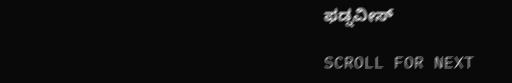ಫಡ್ನವೀಸ್

SCROLL FOR NEXT